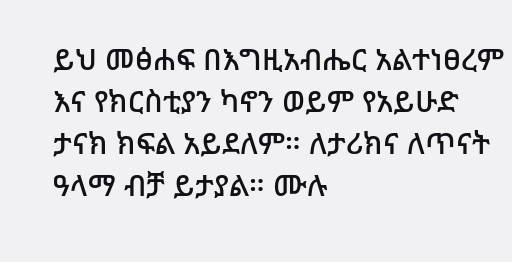ይህ መፅሐፍ በእግዚአብሔር አልተነፀረም እና የክርስቲያን ካኖን ወይም የአይሁድ ታናክ ክፍል አይደለም። ለታሪክና ለጥናት ዓላማ ብቻ ይታያል። ሙሉ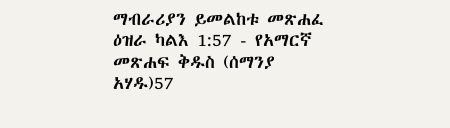ማብራሪያን ይመልከቱ መጽሐፈ ዕዝራ ካልእ 1:57 - የአማርኛ መጽሐፍ ቅዱስ (ሰማንያ አሃዱ)57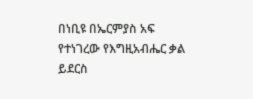በነቢዩ በኤርምያስ አፍ የተነገረው የእግዚአብሔር ቃል ይደርስ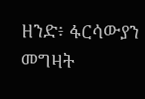ዘንድ፥ ፋርሳውያን መግዛት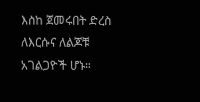እስከ ጀመሩበት ድረስ ለእርሱና ለልጆቹ አገልጋዮች ሆኑ።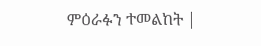ምዕራፉን ተመልከት |